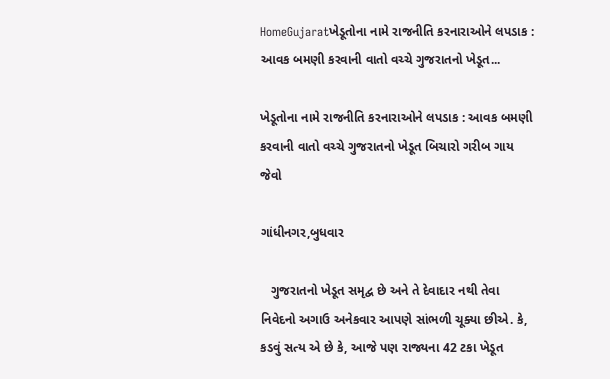HomeGujaratખેડૂતોના નામે રાજનીતિ કરનારાઓને લપડાક : આવક બમણી કરવાની વાતો વચ્ચે ગુજરાતનો ખેડૂત...

ખેડૂતોના નામે રાજનીતિ કરનારાઓને લપડાક : આવક બમણી કરવાની વાતો વચ્ચે ગુજરાતનો ખેડૂત બિચારો ગરીબ ગાય જેવો

ગાંધીનગર,બુધવાર

   ગુજરાતનો ખેડૂત સમૃદ્વ છે અને તે દેવાદાર નથી તેવા નિવેદનો અગાઉ અનેકવાર આપણે સાંભળી ચૂક્યા છીએ. કે, કડવું સત્ય એ છે કે, આજે પણ રાજ્યના 42 ટકા ખેડૂત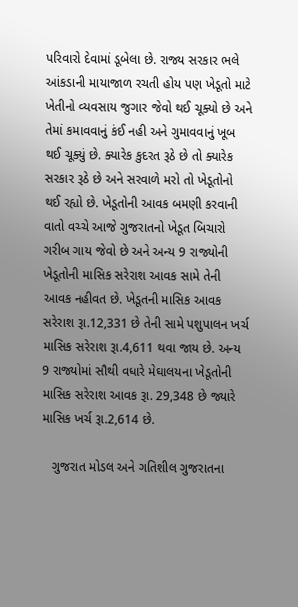પરિવારો દેવામાં ડૂબેલા છે. રાજ્ય સરકાર ભલે આંકડાની માયાજાળ રચતી હોય પણ ખેડૂતો માટે ખેતીનો વ્યવસાય જુગાર જેવો થઈ ચૂક્યો છે અને તેમાં કમાવવાનું કંઈ નહી અને ગુમાવવાનું ખૂબ થઈ ચૂક્યું છે. ક્યારેક કુદરત રૂઠે છે તો ક્યારેક સરકાર રૂઠે છે અને સરવાળે મરો તો ખેડૂતોનો થઈ રહ્યો છે. ખેડૂતોની આવક બમણી કરવાની વાતો વચ્ચે આજે ગુજરાતનો ખેડૂત બિચારો ગરીબ ગાય જેવો છે અને અન્ય 9 રાજ્યોની ખેડૂતોની માસિક સરેરાશ આવક સામે તેની આવક નહીવત છે. ખેડૂતની માસિક આવક સરેરાશ રૂા.12,331 છે તેની સામે પશુપાલન ખર્ચ માસિક સરેરાશ રૂા.4,611 થવા જાય છે. અન્ય 9 રાજ્યોમાં સૌથી વધારે મેઘાલયના ખેડૂતોની માસિક સરેરાશ આવક રૂા. 29,348 છે જ્યારે માસિક ખર્ચ રૂા.2,614 છે.

   ગુજરાત મોડલ અને ગતિશીલ ગુજરાતના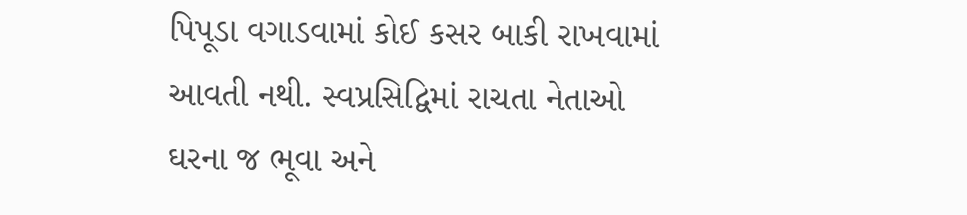પિપૂડા વગાડવામાં કોઈ કસર બાકી રાખવામાં આવતી નથી. સ્વપ્રસિદ્વિમાં રાચતા નેતાઓ ઘરના જ ભૂવા અને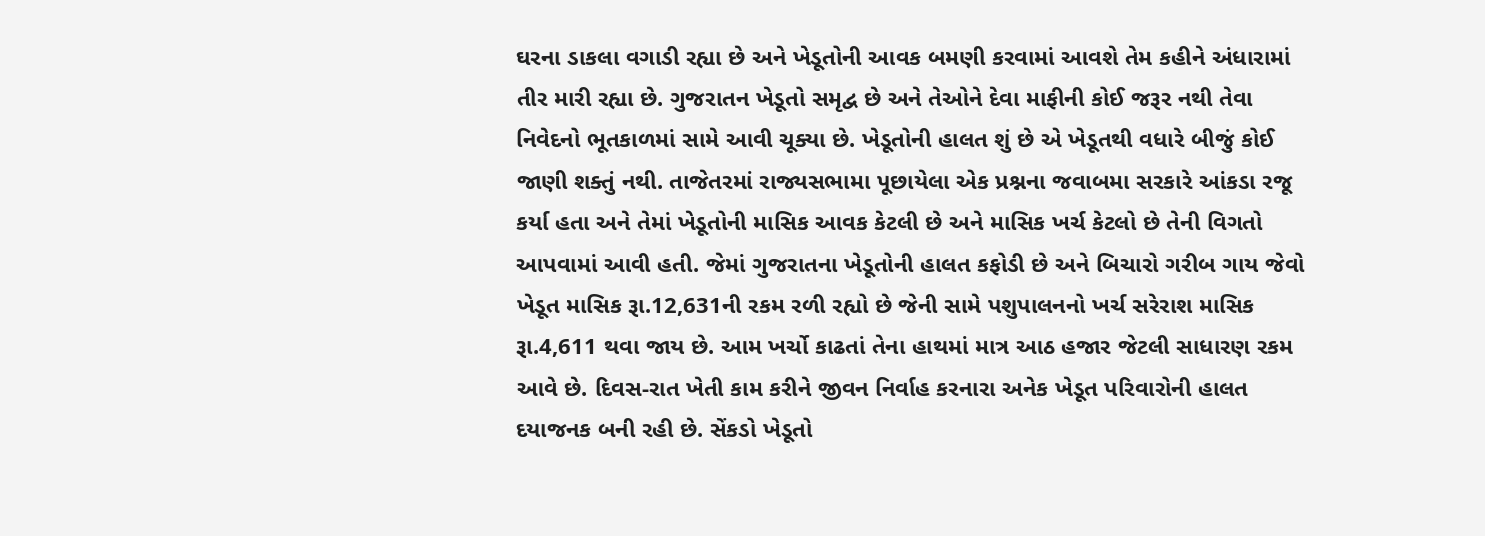ઘરના ડાકલા વગાડી રહ્યા છે અને ખેડૂતોની આવક બમણી કરવામાં આવશે તેમ કહીને અંધારામાં તીર મારી રહ્યા છે. ગુજરાતન ખેડૂતો સમૃદ્વ છે અને તેઓને દેવા માફીની કોઈ જરૂર નથી તેવા નિવેદનો ભૂતકાળમાં સામે આવી ચૂક્યા છે. ખેડૂતોની હાલત શું છે એ ખેડૂતથી વધારે બીજું કોઈ જાણી શક્તું નથી. તાજેતરમાં રાજ્યસભામા પૂછાયેલા એક પ્રશ્નના જવાબમા સરકારે આંકડા રજૂ કર્યા હતા અને તેમાં ખેડૂતોની માસિક આવક કેટલી છે અને માસિક ખર્ચ કેટલો છે તેની વિગતો આપવામાં આવી હતી. જેમાં ગુજરાતના ખેડૂતોની હાલત કફોડી છે અને બિચારો ગરીબ ગાય જેવો ખેડૂત માસિક રૂા.12,631ની રકમ રળી રહ્યો છે જેની સામે પશુપાલનનો ખર્ચ સરેરાશ માસિક રૂા.4,611 થવા જાય છે. આમ ખર્ચો કાઢતાં તેના હાથમાં માત્ર આઠ હજાર જેટલી સાધારણ રકમ આવે છે. દિવસ-રાત ખેતી કામ કરીને જીવન નિર્વાહ કરનારા અનેક ખેડૂત પરિવારોની હાલત દયાજનક બની રહી છે. સેંકડો ખેડૂતો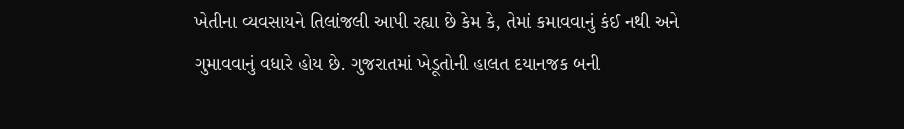ખેતીના વ્યવસાયને તિલાંજલી આપી રહ્યા છે કેમ કે, તેમાં કમાવવાનું કંઈ નથી અને ગુમાવવાનું વધારે હોય છે. ગુજરાતમાં ખેડૂતોની હાલત દયાનજક બની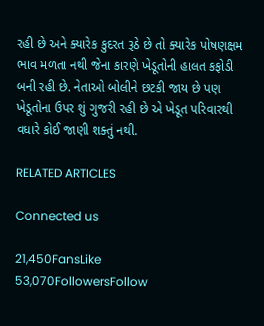રહી છે અને ક્યારેક કુદરત રૂઠે છે તો ક્યારેક પોષણક્ષમ ભાવ મળતા નથી જેના કારણે ખેડૂતોની હાલત કફોડી બની રહી છે. નેતાઓ બોલીને છટકી જાય છે પણ ખેડૂતોના ઉપર શું ગુજરી રહી છે એ ખેડૂત પરિવારથી વધારે કોઈ જાણી શક્તું નથી.

RELATED ARTICLES

Connected us

21,450FansLike
53,070FollowersFollow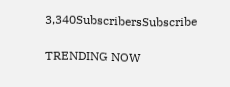3,340SubscribersSubscribe

TRENDING NOW